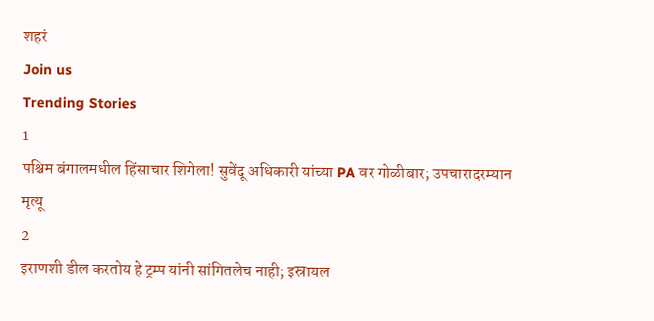शहरं
Join us
Trending Stories
1
पश्चिम बंगालमधील हिंसाचार शिगेला! सुवेंदू अधिकारी यांच्या PA वर गोळीबार; उपचारादरम्यान मृत्यू
2
इराणशी डील करतोय हे ट्रम्प यांनी सांगितलेच नाही; इस्रायल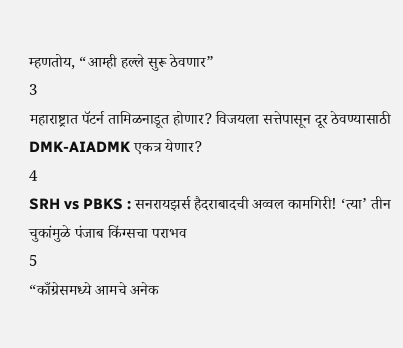म्हणतोय, “आम्ही हल्ले सुरू ठेवणार”
3
महाराष्ट्रात पॅटर्न तामिळनाडूत होणार? विजयला सत्तेपासून दूर ठेवण्यासाठी DMK-AIADMK एकत्र येणार?
4
SRH vs PBKS : सनरायझर्स हैदराबादची अव्वल कामगिरी! ‘त्या’ तीन चुकांमुळे पंजाब किंग्सचा पराभव
5
“काँग्रेसमध्ये आमचे अनेक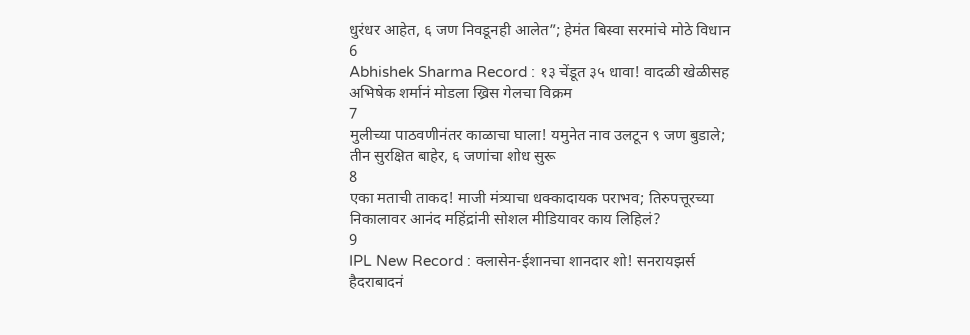धुरंधर आहेत, ६ जण निवडूनही आलेत”; हेमंत बिस्वा सरमांचे मोठे विधान
6
Abhishek Sharma Record : १३ चेंडूत ३५ धावा! वादळी खेळीसह अभिषेक शर्मानं मोडला ख्रिस गेलचा विक्रम
7
मुलीच्या पाठवणीनंतर काळाचा घाला! यमुनेत नाव उलटून ९ जण बुडाले; तीन सुरक्षित बाहेर, ६ जणांचा शोध सुरू
8
एका मताची ताकद! माजी मंत्र्याचा धक्कादायक पराभव; तिरुपत्तूरच्या निकालावर आनंद महिंद्रांनी सोशल मीडियावर काय लिहिलं?
9
IPL New Record : क्लासेन-ईशानचा शानदार शो! सनरायझर्स हैदराबादनं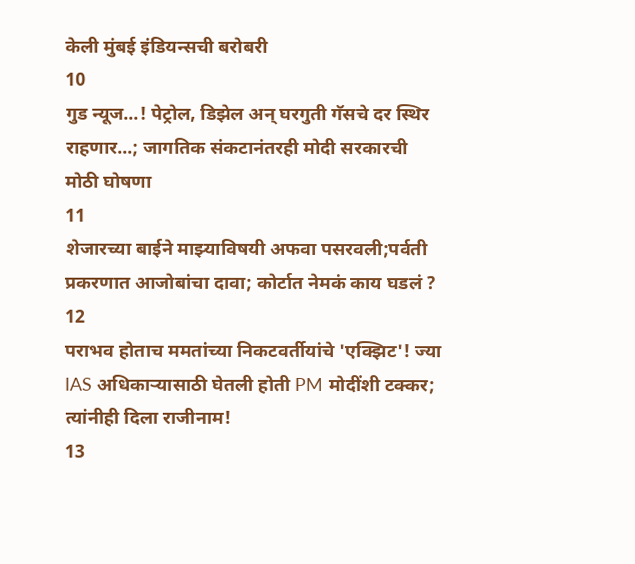केली मुंबई इंडियन्सची बरोबरी
10
गुड न्यूज...! पेट्रोल, डिझेल अन् घरगुती गॅसचे दर स्थिर राहणार...; जागतिक संकटानंतरही मोदी सरकारची मोठी घोषणा
11
शेजारच्या बाईने माझ्याविषयी अफवा पसरवली;पर्वती प्रकरणात आजोबांचा दावा; कोर्टात नेमकं काय घडलं ?
12
पराभव होताच ममतांच्या निकटवर्तीयांचे 'एक्झिट'! ज्या IAS अधिकाऱ्यासाठी घेतली होती PM मोदींशी टक्कर; त्यांनीही दिला राजीनाम!
13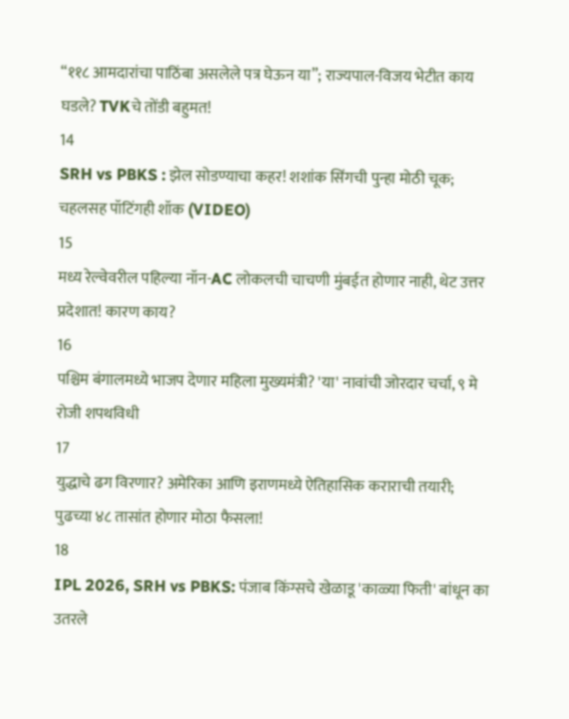“११८ आमदारांचा पाठिंबा असलेले पत्र घेऊन या”; राज्यपाल-विजय भेटीत काय घडले? TVKचे तोंडी बहुमत!
14
SRH vs PBKS : झेल सोडण्याचा कहर! शशांक सिंगची पुन्हा मोठी चूक; चहलसह पॉटिंगही शॉक (VIDEO)
15
मध्य रेल्वेवरील पहिल्या नॉन-AC लोकलची चाचणी मुंबईत होणार नाही, थेट उत्तर प्रदेशात! कारण काय?
16
पश्चिम बंगालमध्ये भाजप देणार महिला मुख्यमंत्री? 'या' नावांची जोरदार चर्चा, ९ मे रोजी शपथविधी
17
युद्धाचे ढग विरणार? अमेरिका आणि इराणमध्ये ऐतिहासिक कराराची तयारी; पुढच्या ४८ तासांत होणार मोठा फैसला!
18
IPL 2026, SRH vs PBKS: पंजाब किंग्सचे खेळाडू 'काळ्या फिती' बांधून का उतरले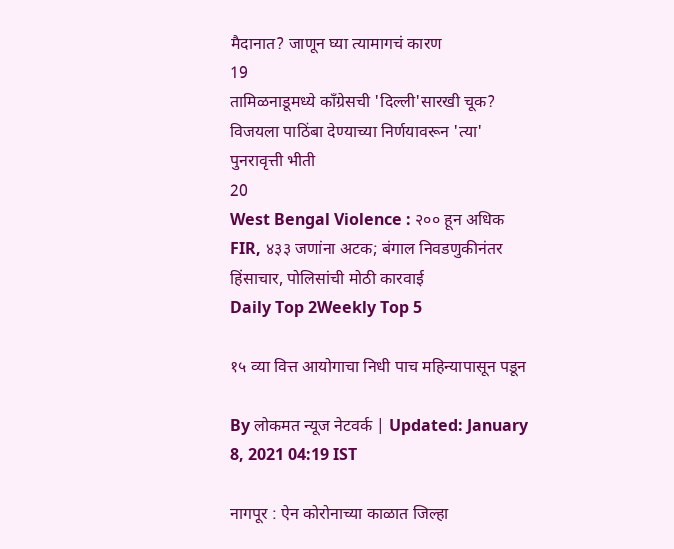मैदानात? जाणून घ्या त्यामागचं कारण
19
तामिळनाडूमध्ये काँग्रेसची 'दिल्ली'सारखी चूक? विजयला पाठिंबा देण्याच्या निर्णयावरून 'त्या' पुनरावृत्ती भीती
20
West Bengal Violence : २०० हून अधिक FIR, ४३३ जणांना अटक; बंगाल निवडणुकीनंतर हिंसाचार, पोलिसांची मोठी कारवाई
Daily Top 2Weekly Top 5

१५ व्या वित्त आयोगाचा निधी पाच महिन्यापासून पडून

By लोकमत न्यूज नेटवर्क | Updated: January 8, 2021 04:19 IST

नागपूर : ऐन कोरोनाच्या काळात जिल्हा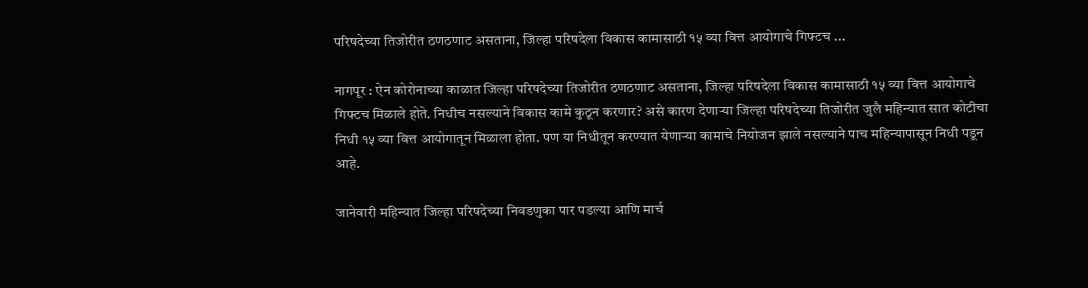परिषदेच्या तिजोरीत ठणठणाट असताना, जिल्हा परिषदेला विकास कामासाठी १५ व्या वित्त आयोगाचे गिफ्टच ...

नागपूर : ऐन कोरोनाच्या काळात जिल्हा परिषदेच्या तिजोरीत ठणठणाट असताना, जिल्हा परिषदेला विकास कामासाठी १५ व्या वित्त आयोगाचे गिफ्टच मिळाले होते. निधीच नसल्याने विकास कामे कुठून करणार? असे कारण देणाऱ्या जिल्हा परिषदेच्या तिजोरीत जुलै महिन्यात सात कोटीचा निधी १५ व्या वित्त आयोगातून मिळाला होता. पण या निधीतून करण्यात येणाऱ्या कामाचे नियोजन झाले नसल्याने पाच महिन्यापासून निधी पडून आहे.

जानेवारी महिन्यात जिल्हा परिषदेच्या निवडणुका पार पडल्या आणि मार्च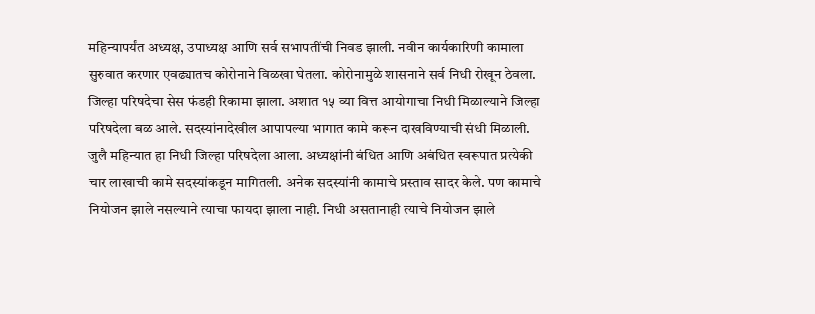महिन्यापर्यंत अध्यक्ष, उपाध्यक्ष आणि सर्व सभापतींची निवड झाली. नवीन कार्यकारिणी कामाला सुरुवात करणार एवढ्यातच कोरोनाने विळखा घेतला. कोरोनामुळे शासनाने सर्व निधी रोखून ठेवला. जिल्हा परिषदेचा सेस फंडही रिकामा झाला. अशात १५ व्या वित्त आयोगाचा निधी मिळाल्याने जिल्हा परिषदेला बळ आले. सदस्यांनादेखील आपापल्या भागात कामे करून दाखविण्याची संधी मिळाली. जुलै महिन्यात हा निधी जिल्हा परिषदेला आला. अध्यक्षांनी बंधित आणि अबंधित स्वरूपात प्रत्येकी चार लाखाची कामे सदस्यांकडून मागितली. अनेक सदस्यांनी कामाचे प्रस्ताव सादर केले. पण कामाचे नियोजन झाले नसल्याने त्याचा फायदा झाला नाही. निधी असतानाही त्याचे नियोजन झाले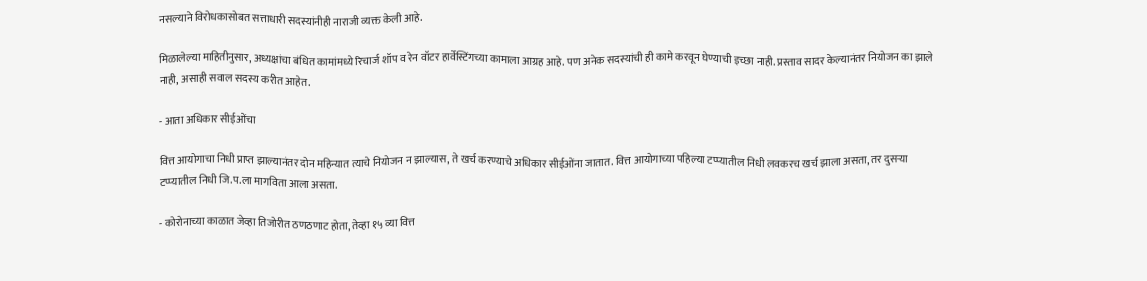नसल्याने विरोधकासोबत सत्ताधारी सदस्यांनीही नाराजी व्यक्त केली आहे.

मिळालेल्या माहितीनुसार, अध्यक्षांचा बंधित कामांमध्ये रिचार्ज शॉप व रेन वॉटर हार्वेस्टिंगच्या कामाला आग्रह आहे. पण अनेक सदस्यांची ही कामे करवून घेण्याची इच्छा नाही. प्रस्ताव सादर केल्यानंतर नियोजन का झाले नाही, असाही सवाल सदस्य करीत आहेत.

- आता अधिकार सीईओंचा

वित्त आयोगाचा निधी प्राप्त झाल्यानंतर दोन महिन्यात त्याचे नियोजन न झाल्यास, ते खर्च करण्याचे अधिकार सीईओंना जातात. वित्त आयोगाच्या पहिल्या टप्प्यातील निधी लवकरच खर्च झाला असता, तर दुसऱ्या टप्प्यातील निधी जि.प.ला मागविता आला असता.

- कोरोनाच्या काळात जेव्हा तिजोरीत ठणठणाट होता, तेव्हा १५ व्या वित्त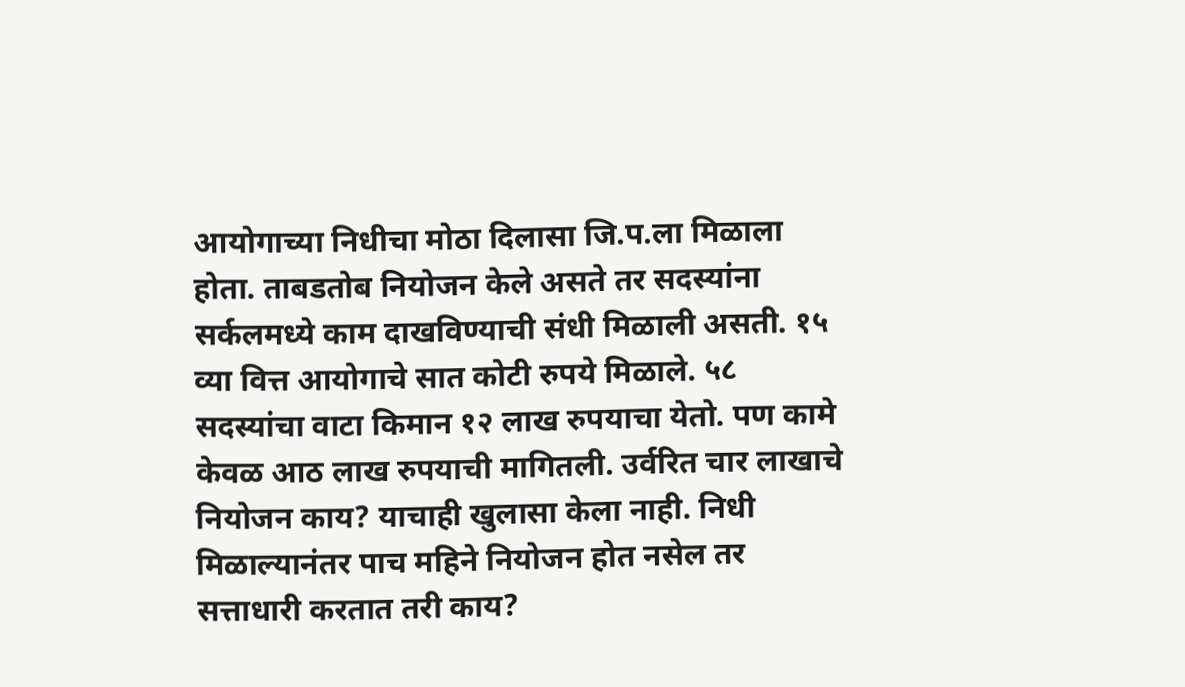आयोगाच्या निधीचा मोठा दिलासा जि.प.ला मिळाला होता. ताबडतोब नियोजन केले असते तर सदस्यांना सर्कलमध्ये काम दाखविण्याची संधी मिळाली असती. १५ व्या वित्त आयोगाचे सात कोटी रुपये मिळाले. ५८ सदस्यांचा वाटा किमान १२ लाख रुपयाचा येतो. पण कामे केवळ आठ लाख रुपयाची मागितली. उर्वरित चार लाखाचे नियोजन काय? याचाही खुलासा केला नाही. निधी मिळाल्यानंतर पाच महिने नियोजन होत नसेल तर सत्ताधारी करतात तरी काय?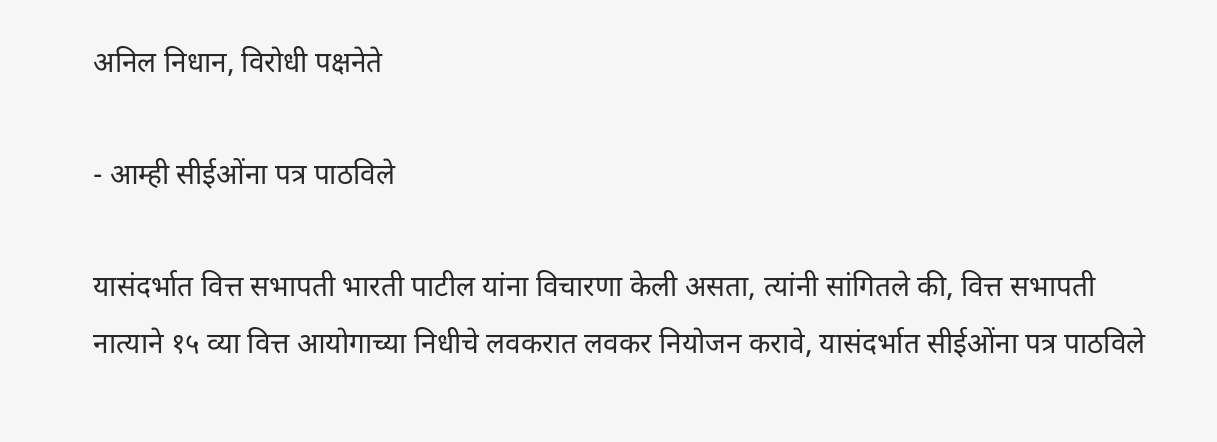अनिल निधान, विरोधी पक्षनेते

- आम्ही सीईओंना पत्र पाठविले

यासंदर्भात वित्त सभापती भारती पाटील यांना विचारणा केली असता, त्यांनी सांगितले की, वित्त सभापती नात्याने १५ व्या वित्त आयोगाच्या निधीचे लवकरात लवकर नियोजन करावे, यासंदर्भात सीईओंना पत्र पाठविले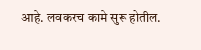आहे. लवकरच कामे सुरू होतील.